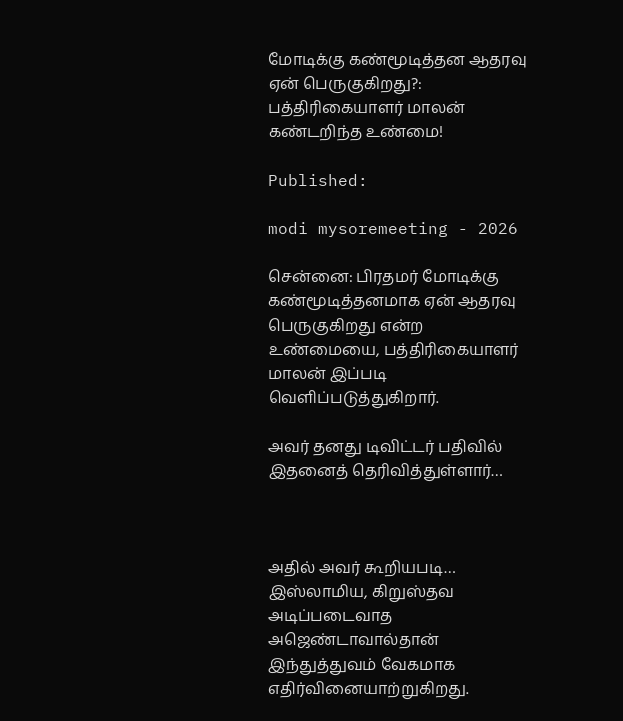மோடிக்கு கண்மூடித்தன ஆதரவு ஏன் பெருகுகிறது?: பத்திரிகையாளர் மாலன் கண்டறிந்த உண்மை!

Published:

modi mysoremeeting - 2026

சென்னை: பிரதமர் மோடிக்கு கண்மூடித்தனமாக ஏன் ஆதரவு பெருகுகிறது என்ற உண்மையை, பத்திரிகையாளர் மாலன் இப்படி வெளிப்படுத்துகிறார்.

அவர் தனது டிவிட்டர் பதிவில் இதனைத் தெரிவித்துள்ளார்…



அதில் அவர் கூறியபடி…  இஸ்லாமிய, கிறுஸ்தவ அடிப்படைவாத அஜெண்டாவால்தான் இந்துத்துவம் வேகமாக எதிர்வினையாற்றுகிறது.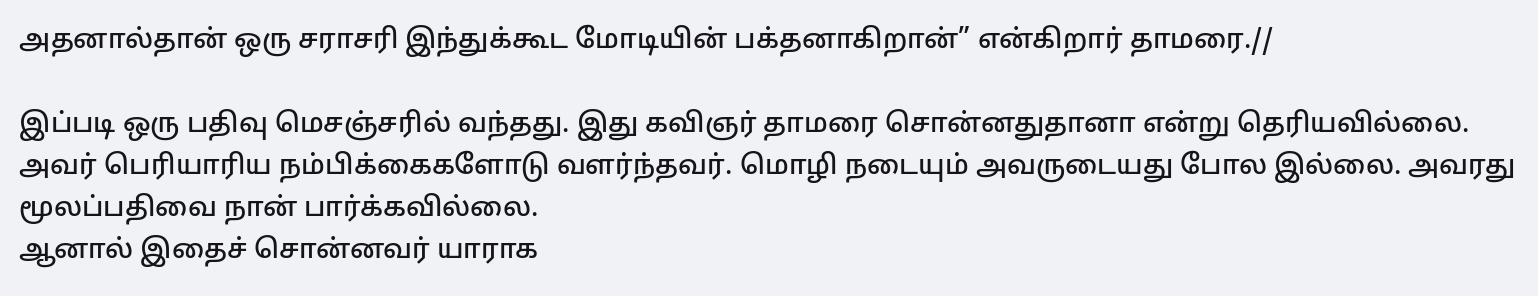அதனால்தான் ஒரு சராசரி இந்துக்கூட மோடியின் பக்தனாகிறான்” என்கிறார் தாமரை.//

இப்படி ஒரு பதிவு மெசஞ்சரில் வந்தது. இது கவிஞர் தாமரை சொன்னதுதானா என்று தெரியவில்லை. அவர் பெரியாரிய நம்பிக்கைகளோடு வளர்ந்தவர். மொழி நடையும் அவருடையது போல இல்லை. அவரது மூலப்பதிவை நான் பார்க்கவில்லை.
ஆனால் இதைச் சொன்னவர் யாராக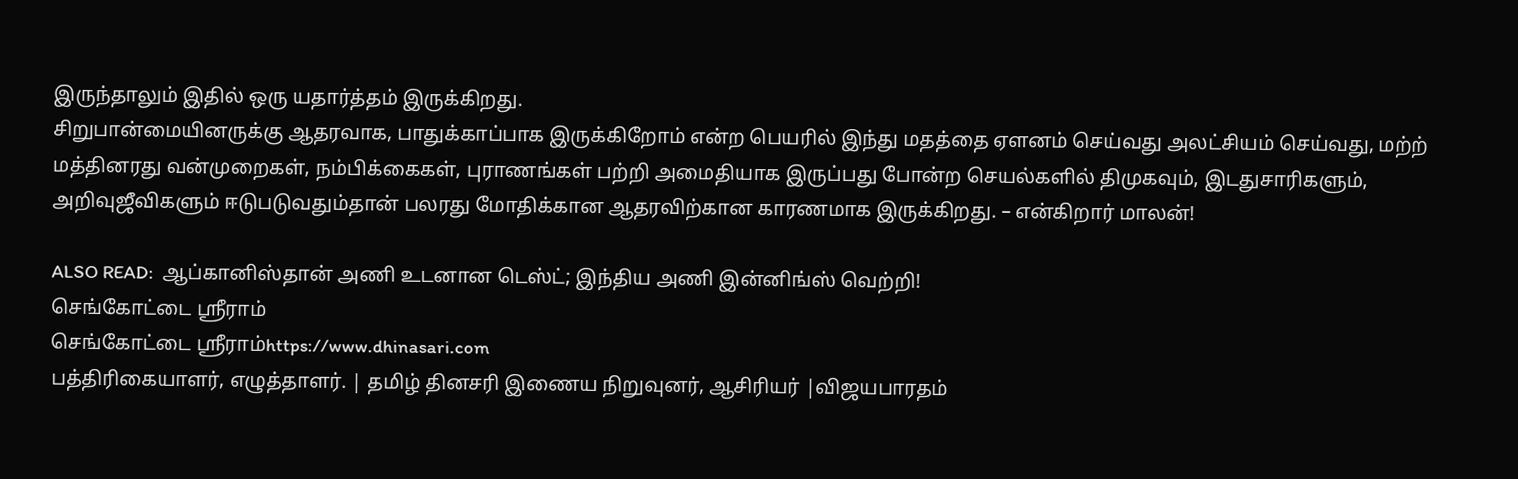இருந்தாலும் இதில் ஒரு யதார்த்தம் இருக்கிறது.
சிறுபான்மையினருக்கு ஆதரவாக, பாதுக்காப்பாக இருக்கிறோம் என்ற பெயரில் இந்து மதத்தை ஏளனம் செய்வது அலட்சியம் செய்வது, மற்ற் மத்தினரது வன்முறைகள், நம்பிக்கைகள், புராணங்கள் பற்றி அமைதியாக இருப்பது போன்ற செயல்களில் திமுகவும், இடதுசாரிகளும், அறிவுஜீவிகளும் ஈடுபடுவதும்தான் பலரது மோதிக்கான ஆதரவிற்கான காரணமாக இருக்கிறது. – என்கிறார் மாலன்!

ALSO READ:  ஆப்கானிஸ்தான் அணி உடனான டெஸ்ட்; இந்திய அணி இன்னிங்ஸ் வெற்றி!
செங்கோட்டை ஸ்ரீராம்
செங்கோட்டை ஸ்ரீராம்https://www.dhinasari.com
பத்திரிகையாளர், எழுத்தாளர். | தமிழ் தினசரி இணைய நிறுவுனர், ஆசிரியர் |விஜயபாரதம்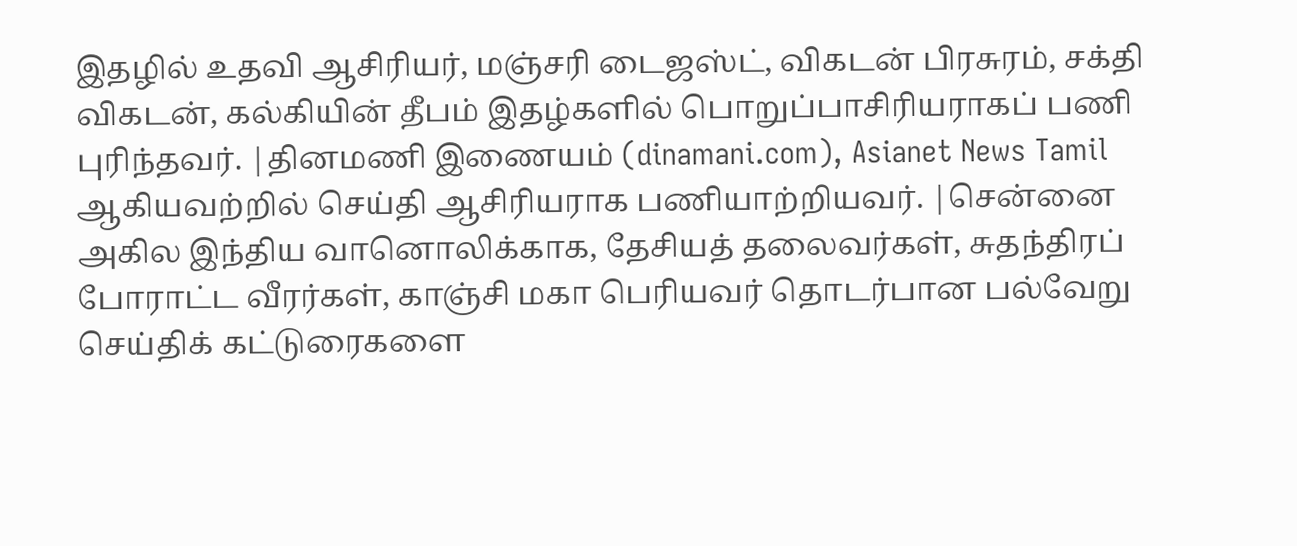இதழில் உதவி ஆசிரியர், மஞ்சரி டைஜஸ்ட், விகடன் பிரசுரம், சக்தி விகடன், கல்கியின் தீபம் இதழ்களில் பொறுப்பாசிரியராகப் பணி புரிந்தவர். |தினமணி இணையம் (dinamani.com), Asianet News Tamil ஆகியவற்றில் செய்தி ஆசிரியராக பணியாற்றியவர். |சென்னை அகில இந்திய வானொலிக்காக, தேசியத் தலைவர்கள், சுதந்திரப் போராட்ட வீரர்கள், காஞ்சி மகா பெரியவர் தொடர்பான பல்வேறு செய்திக் கட்டுரைகளை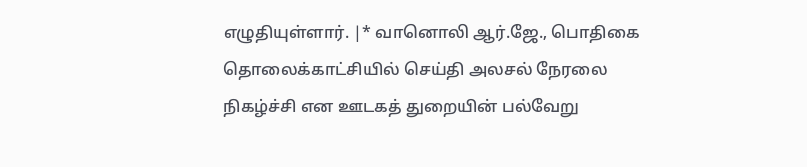எழுதியுள்ளார். |* வானொலி ஆர்.ஜே., பொதிகை தொலைக்காட்சியில் செய்தி அலசல் நேரலை நிகழ்ச்சி என ஊடகத் துறையின் பல்வேறு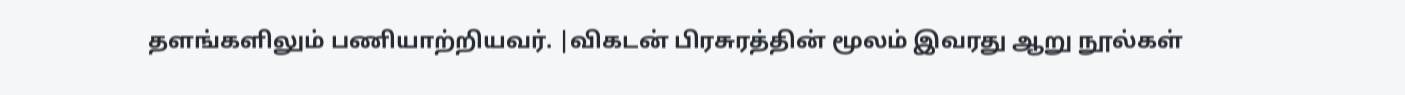தளங்களிலும் பணியாற்றியவர். |விகடன் பிரசுரத்தின் மூலம் இவரது ஆறு நூல்கள்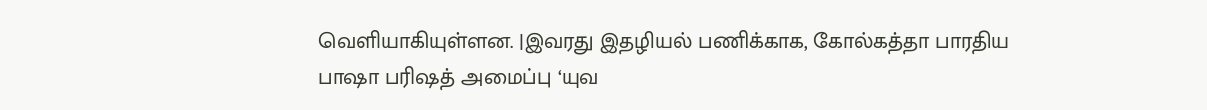வெளியாகியுள்ளன. |இவரது இதழியல் பணிக்காக, கோல்கத்தா பாரதிய பாஷா பரிஷத் அமைப்பு ‘யுவ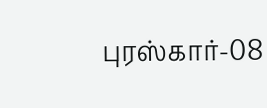புரஸ்கார்-08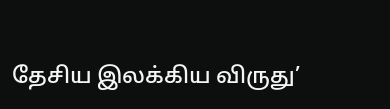தேசிய இலக்கிய விருது’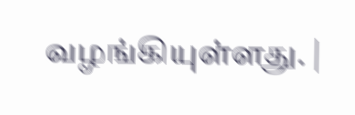வழங்கியுள்ளது. |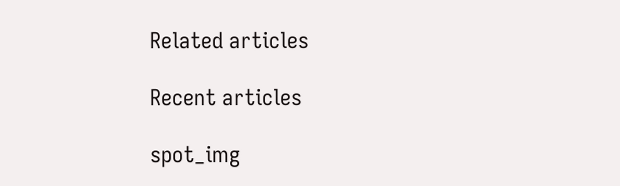Related articles

Recent articles

spot_img